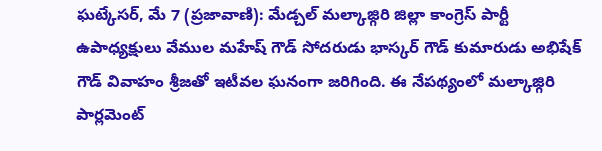ఘట్కేసర్, మే 7 (ప్రజావాణి): మేడ్చల్ మల్కాజ్గిరి జిల్లా కాంగ్రెస్ పార్టీ ఉపాధ్యక్షులు వేముల మహేష్ గౌడ్ సోదరుడు భాస్కర్ గౌడ్ కుమారుడు అభిషేక్ గౌడ్ వివాహం శ్రీజతో ఇటీవల ఘనంగా జరిగింది. ఈ నేపథ్యంలో మల్కాజ్గిరి పార్లమెంట్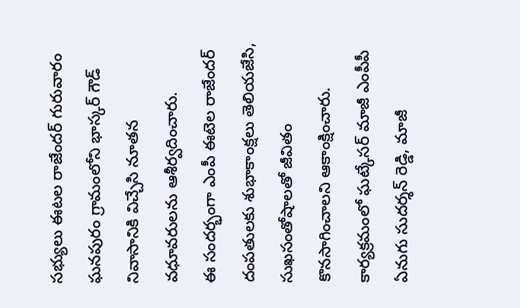సభ్యులు ఈటల రాజేందర్ గురువారం ఘనపురం గ్రామంలోని భాస్కర్ గౌడ్ నివాసానికి విచ్చేసి నూతన వధూవరులను ఆశీర్వదించారు.
ఈ సందర్భంగా ఎంపీ ఈటెల రాజేందర్ దంపతులకు శుభాకాంక్షలు తెలియజేసి, సుఖసంతోషాలతో జీవితం కొనసాగించాలని ఆకాంక్షించారు. కార్యక్రమంలో ఘట్కేసర్ మాజీ ఎంపీపీ ఏనుగు సుదర్శన్ రెడ్డి, మాజీ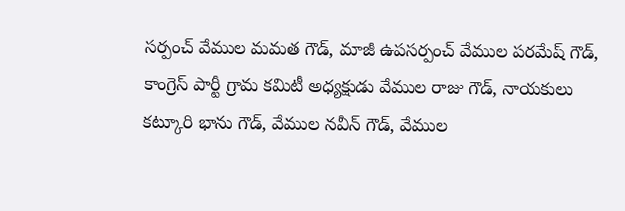సర్పంచ్ వేముల మమత గౌడ్, మాజీ ఉపసర్పంచ్ వేముల పరమేష్ గౌడ్, కాంగ్రెస్ పార్టీ గ్రామ కమిటీ అధ్యక్షుడు వేముల రాజు గౌడ్, నాయకులు కట్కూరి భాను గౌడ్, వేముల నవీన్ గౌడ్, వేముల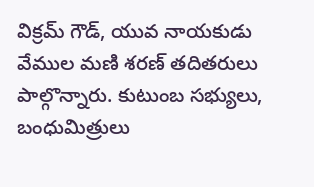విక్రమ్ గౌడ్, యువ నాయకుడు వేముల మణి శరణ్ తదితరులు పాల్గొన్నారు. కుటుంబ సభ్యులు, బంధుమిత్రులు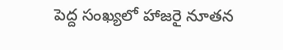పెద్ద సంఖ్యలో హాజరై నూతన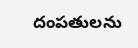దంపతులను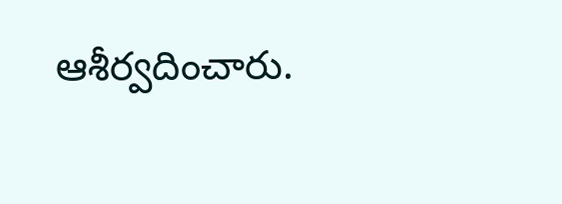ఆశీర్వదించారు.